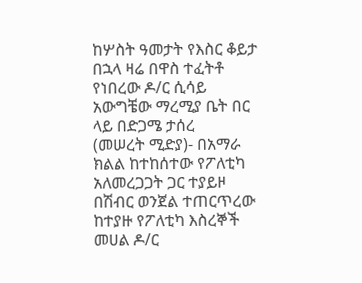ከሦስት ዓመታት የእስር ቆይታ በኋላ ዛሬ በዋስ ተፈትቶ የነበረው ዶ/ር ሲሳይ አውግቼው ማረሚያ ቤት በር ላይ በድጋሜ ታሰረ
(መሠረት ሚድያ)- በአማራ ክልል ከተከሰተው የፖለቲካ አለመረጋጋት ጋር ተያይዞ በሽብር ወንጀል ተጠርጥረው ከተያዙ የፖለቲካ እስረኞች መሀል ዶ/ር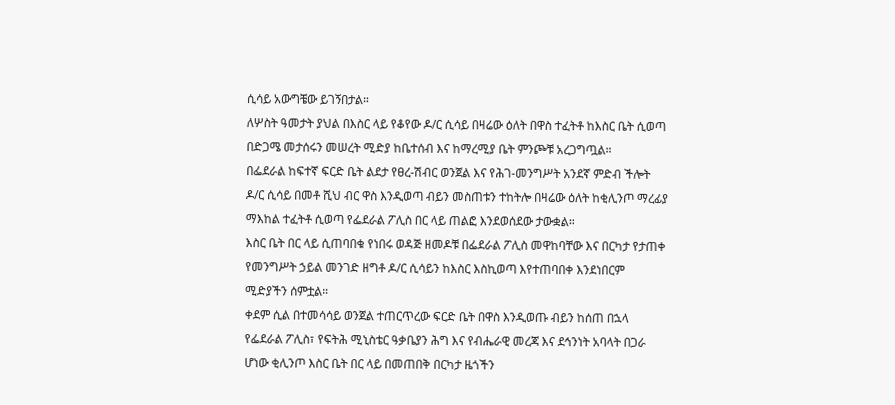ሲሳይ አውግቼው ይገኝበታል።
ለሦስት ዓመታት ያህል በእስር ላይ የቆየው ዶ/ር ሲሳይ በዛሬው ዕለት በዋስ ተፈትቶ ከእስር ቤት ሲወጣ በድጋሜ መታሰሩን መሠረት ሚድያ ከቤተሰብ እና ከማረሚያ ቤት ምንጮቹ አረጋግጧል።
በፌደራል ከፍተኛ ፍርድ ቤት ልደታ የፀረ-ሽብር ወንጀል እና የሕገ-መንግሥት አንደኛ ምድብ ችሎት ዶ/ር ሲሳይ በመቶ ሺህ ብር ዋስ እንዲወጣ ብይን መስጠቱን ተከትሎ በዛሬው ዕለት ከቂሊንጦ ማረፊያ ማእከል ተፈትቶ ሲወጣ የፌደራል ፖሊስ በር ላይ ጠልፎ እንደወሰደው ታውቋል።
እስር ቤት በር ላይ ሲጠባበቁ የነበሩ ወዳጅ ዘመዶቹ በፌደራል ፖሊስ መዋከባቸው እና በርካታ የታጠቀ የመንግሥት ኃይል መንገድ ዘግቶ ዶ/ር ሲሳይን ከእስር እስኪወጣ እየተጠባበቀ እንደነበርም ሚድያችን ሰምቷል።
ቀደም ሲል በተመሳሳይ ወንጀል ተጠርጥረው ፍርድ ቤት በዋስ እንዲወጡ ብይን ከሰጠ በኋላ የፌደራል ፖሊስ፣ የፍትሕ ሚኒስቴር ዓቃቤያን ሕግ እና የብሔራዊ መረጃ እና ደኅንነት አባላት በጋራ ሆነው ቂሊንጦ እስር ቤት በር ላይ በመጠበቅ በርካታ ዜጎችን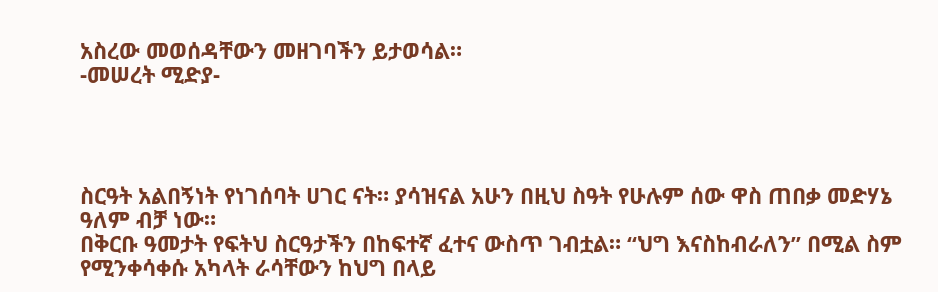አስረው መወሰዳቸውን መዘገባችን ይታወሳል።
-መሠረት ሚድያ-




ስርዓት አልበኝነት የነገሰባት ሀገር ናት። ያሳዝናል አሁን በዚህ ስዓት የሁሉም ሰው ዋስ ጠበቃ መድሃኔ ዓለም ብቻ ነው።
በቅርቡ ዓመታት የፍትህ ስርዓታችን በከፍተኛ ፈተና ውስጥ ገብቷል። “ህግ እናስከብራለን” በሚል ስም የሚንቀሳቀሱ አካላት ራሳቸውን ከህግ በላይ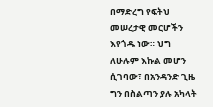በማድረግ የፍትህ መሠረታዊ መርሆችን እየጎዱ ነው። ህግ ለሁሉም እኩል መሆን ሲገባው፣ በአንዳንድ ጊዜ ግን በስልጣን ያሉ አካላት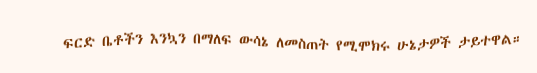ፍርድ ቤቶችን እንኳን በማለፍ ውሳኔ ለመስጠት የሚሞክሩ ሁኔታዎች ታይተዋል።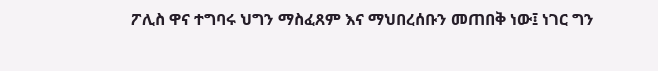ፖሊስ ዋና ተግባሩ ህግን ማስፈጸም እና ማህበረሰቡን መጠበቅ ነው፤ ነገር ግን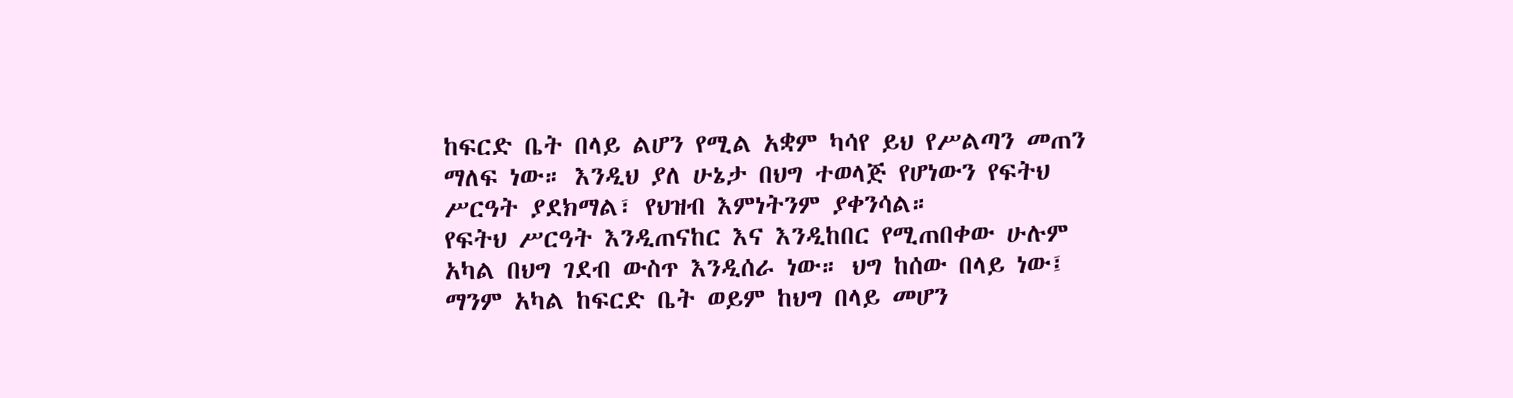ከፍርድ ቤት በላይ ልሆን የሚል አቋም ካሳየ ይህ የሥልጣን መጠን ማለፍ ነው። እንዲህ ያለ ሁኔታ በህግ ተወላጅ የሆነውን የፍትህ ሥርዓት ያደክማል፣ የህዝብ እምነትንም ያቀንሳል።
የፍትህ ሥርዓት እንዲጠናከር እና እንዲከበር የሚጠበቀው ሁሉም አካል በህግ ገደብ ውስጥ እንዲሰራ ነው። ህግ ከሰው በላይ ነው፤ ማንም አካል ከፍርድ ቤት ወይም ከህግ በላይ መሆን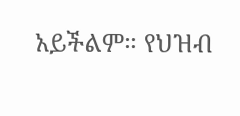አይችልም። የህዝብ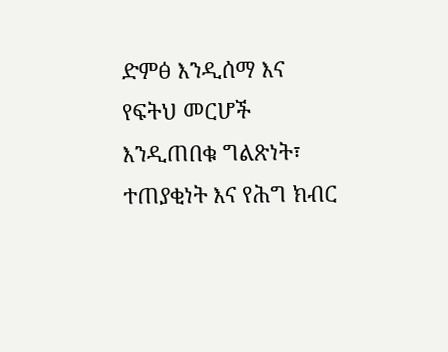ድምፅ እንዲሰማ እና የፍትህ መርሆች እንዲጠበቁ ግልጽነት፣ ተጠያቂነት እና የሕግ ክብር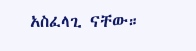አስፈላጊ ናቸው።